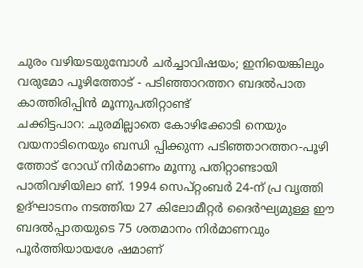ചുരം വഴിയടയുമ്പോൾ ചർച്ചാവിഷയം; ഇനിയെങ്കിലും വരുമോ പൂഴിത്തോട് - പടിഞ്ഞാറത്തറ ബദൽപാത
കാത്തിരിപ്പിൻ മൂന്നുപതിറ്റാണ്ട്
ചക്കിട്ടപാറ: ചുരമില്ലാതെ കോഴിക്കോടി നെയും വയനാടിനെയും ബന്ധി പ്പിക്കുന്ന പടിഞ്ഞാറത്തറ-പൂഴി ത്തോട് റോഡ് നിർമാണം മൂന്നു പതിറ്റാണ്ടായി പാതിവഴിയിലാ ണ്. 1994 സെപ്റ്റംബർ 24-ന് പ്ര വൃത്തി ഉദ്ഘാടനം നടത്തിയ 27 കിലോമീറ്റർ ദൈർഘ്യമുള്ള ഈ ബദൽപ്പാതയുടെ 75 ശതമാനം നിർമാണവും പൂർത്തിയായശേ ഷമാണ്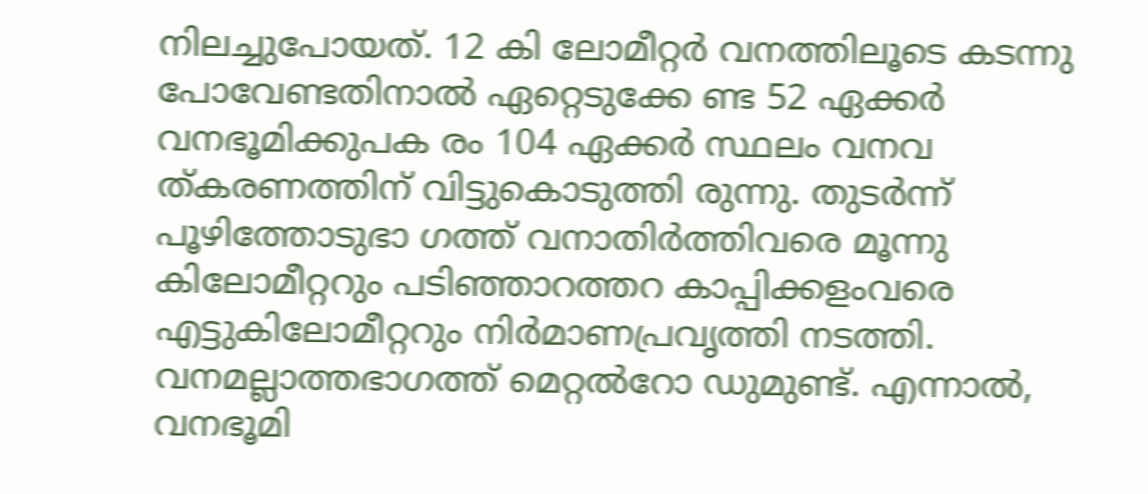നിലച്ചുപോയത്. 12 കി ലോമീറ്റർ വനത്തിലൂടെ കടന്നു പോവേണ്ടതിനാൽ ഏറ്റെടുക്കേ ണ്ട 52 ഏക്കർ വനഭൂമിക്കുപക രം 104 ഏക്കർ സ്ഥലം വനവ ത്കരണത്തിന് വിട്ടുകൊടുത്തി രുന്നു. തുടർന്ന് പൂഴിത്തോടുഭാ ഗത്ത് വനാതിർത്തിവരെ മൂന്നു കിലോമീറ്ററും പടിഞ്ഞാറത്തറ കാപ്പിക്കളംവരെ എട്ടുകിലോമീറ്ററും നിർമാണപ്രവൃത്തി നടത്തി. വനമല്ലാത്തഭാഗത്ത് മെറ്റൽറോ ഡുമുണ്ട്. എന്നാൽ, വനഭൂമി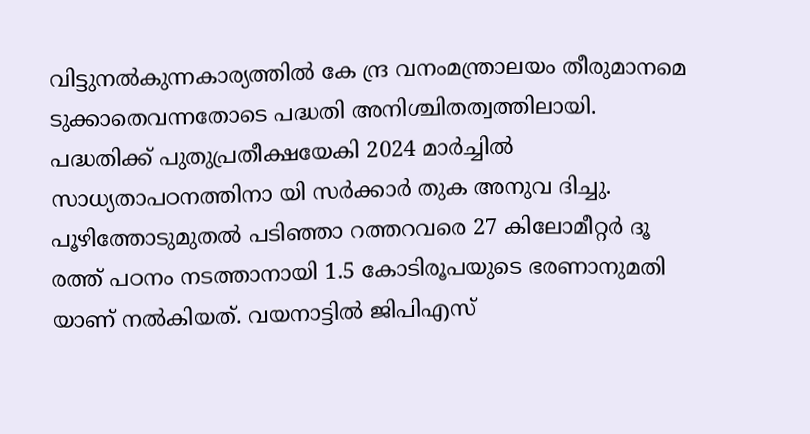വിട്ടുനൽകുന്നകാര്യത്തിൽ കേ ന്ദ്ര വനംമന്ത്രാലയം തീരുമാനമെ ടുക്കാതെവന്നതോടെ പദ്ധതി അനിശ്ചിതത്വത്തിലായി. പദ്ധതിക്ക് പുതുപ്രതീക്ഷയേകി 2024 മാർച്ചിൽ സാധ്യതാപഠനത്തിനാ യി സർക്കാർ തുക അനുവ ദിച്ചു.
പൂഴിത്തോടുമുതൽ പടിഞ്ഞാ റത്തറവരെ 27 കിലോമീറ്റർ ദൂ രത്ത് പഠനം നടത്താനായി 1.5 കോടിരൂപയുടെ ഭരണാനുമതി യാണ് നൽകിയത്. വയനാട്ടിൽ ജിപിഎസ്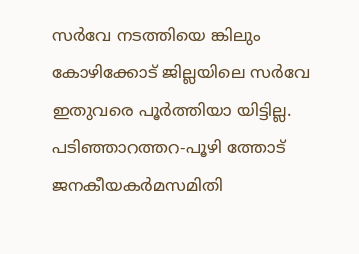സർവേ നടത്തിയെ ങ്കിലും കോഴിക്കോട് ജില്ലയിലെ സർവേ ഇതുവരെ പൂർത്തിയാ യിട്ടില്ല. പടിഞ്ഞാറത്തറ-പൂഴി ത്തോട് ജനകീയകർമസമിതി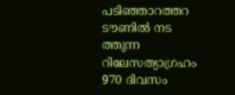പടിഞ്ഞാറത്തറ ടൗണിൽ നട ത്തുന്ന റിലേസത്യാഗ്രഹം 970 ദിവസം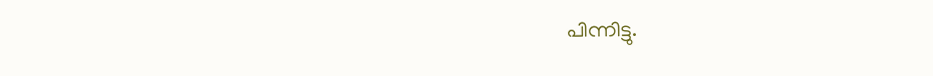പിന്നിട്ടു.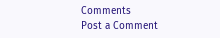Comments
Post a Comment